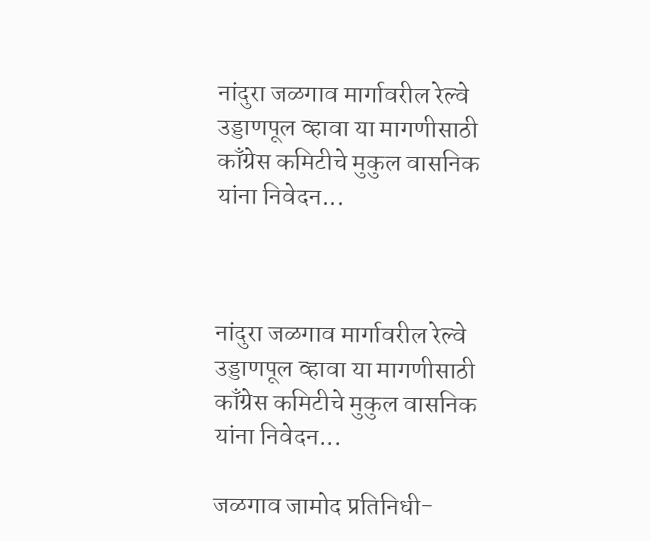नांदुरा जळगाव मार्गावरील रेल्वे उड्डाणपूल व्हावा या मागणीसाठी काँग्रेस कमिटीचे मुकुल वासनिक यांना निवेदन...



नांदुरा जळगाव मार्गावरील रेल्वे उड्डाणपूल व्हावा या मागणीसाठी काँग्रेस कमिटीचे मुकुल वासनिक यांना निवेदन...

जळगाव जामोद प्रतिनिधी-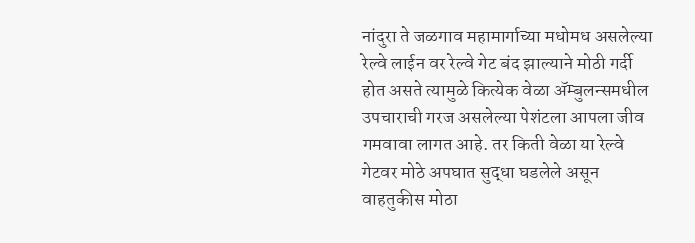नांदुरा ते जळगाव महामार्गाच्या मधोमध असलेल्या रेल्वे लाईन वर रेल्वे गेट बंद झाल्याने मोठी गर्दी होत असते त्यामुळे कित्येक वेळा ॲम्बुलन्समधील उपचाराची गरज असलेल्या पेशंटला आपला जीव गमवावा लागत आहे. तर किती वेळा या रेल्वे गेटवर मोठे अपघात सुद्धा घडलेले असून वाहतुकीस मोठा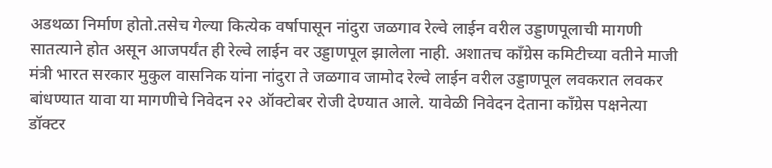अडथळा निर्माण होतो.तसेच गेल्या कित्येक वर्षापासून नांदुरा जळगाव रेल्वे लाईन वरील उड्डाणपूलाची मागणी सातत्याने होत असून आजपर्यंत ही रेल्वे लाईन वर उड्डाणपूल झालेला नाही. अशातच काँग्रेस कमिटीच्या वतीने माजी मंत्री भारत सरकार मुकुल वासनिक यांना नांदुरा ते जळगाव जामोद रेल्वे लाईन वरील उड्डाणपूल लवकरात लवकर बांधण्यात यावा या मागणीचे निवेदन २२ ऑक्टोबर रोजी देण्यात आले. यावेळी निवेदन देताना काँग्रेस पक्षनेत्या डॉक्टर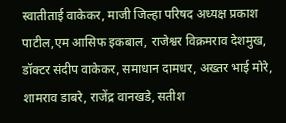स्वातीताई वाकेकर, माजी जिल्हा परिषद अध्यक्ष प्रकाश पाटील,एम आसिफ इकबाल, राजेश्वर विक्रमराव देशमुख, डॉक्टर संदीप वाकेकर, समाधान दामधर, अख्तर भाई मोरे, शामराव डाबरे, राजेंद्र वानखडे, सतीश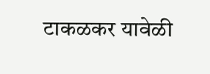टाकळकर यावेळी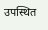उपस्थित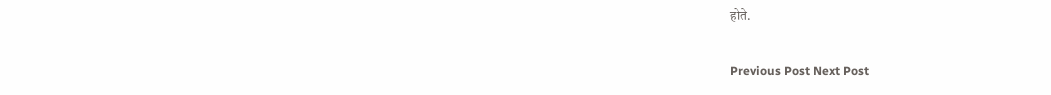होते.

Previous Post Next Post